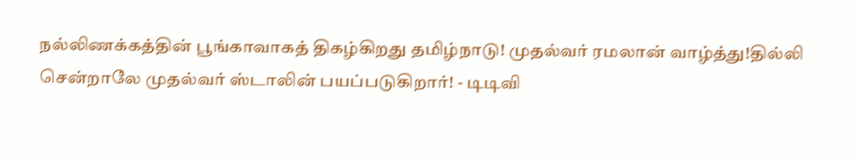நல்லிணக்கத்தின் பூங்காவாகத் திகழ்கிறது தமிழ்நாடு! முதல்வர் ரமலான் வாழ்த்து!தில்லி சென்றாலே முதல்வர் ஸ்டாலின் பயப்படுகிறார்! - டிடிவி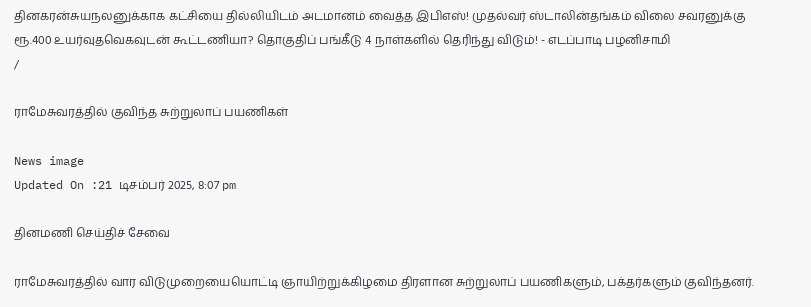தினகரன்சுயநலனுக்காக கட்சியை தில்லியிடம் அடமானம் வைத்த இபிஎஸ்! முதல்வர் ஸ்டாலின்தங்கம் விலை சவரனுக்கு ரூ.400 உயர்வுதவெகவுடன் கூட்டணியா? தொகுதிப் பங்கீடு 4 நாள்களில் தெரிந்து விடும்! - எடப்பாடி பழனிசாமி
/

ராமேசுவரத்தில் குவிந்த சுற்றுலாப் பயணிகள்

News image
Updated On :21 டிசம்பர் 2025, 8:07 pm

தினமணி செய்திச் சேவை

ராமேசுவரத்தில் வார விடுமுறையையொட்டி ஞாயிற்றுக்கிழமை திரளான சுற்றுலாப் பயணிகளும், பக்தர்களும் குவிந்தனர்.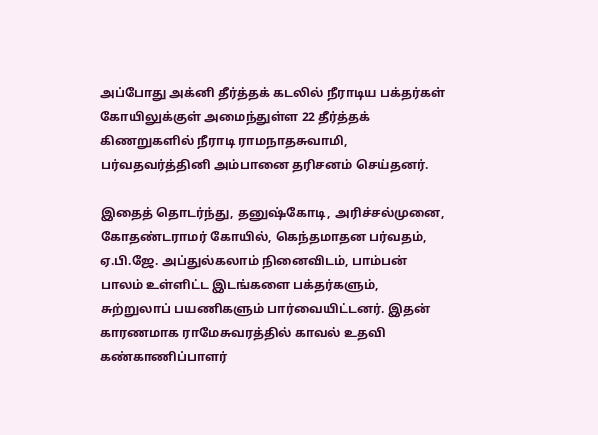அப்போது அக்னி தீர்த்தக் கடலில் நீராடிய பக்தர்கள் கோயிலுக்குள் அமைந்துள்ள 22 தீர்த்தக் கிணறுகளில் நீராடி ராமநாதசுவாமி, பர்வதவர்த்தினி அம்பானை தரிசனம் செய்தனர்.

இதைத் தொடர்ந்து, தனுஷ்கோடி, அரிச்சல்முனை, கோதண்டராமர் கோயில், கெந்தமாதன பர்வதம், ஏ.பி.ஜே. அப்துல்கலாம் நினைவிடம், பாம்பன் பாலம் உள்ளிட்ட இடங்களை பக்தர்களும், சுற்றுலாப் பயணிகளும் பார்வையிட்டனர். இதன் காரணமாக ராமேசுவரத்தில் காவல் உதவி கண்காணிப்பாளர்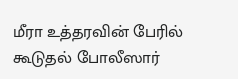மீரா உத்தரவின் பேரில் கூடுதல் போலீஸார்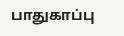பாதுகாப்பு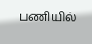பணியில்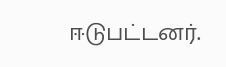ஈடுபட்டனர்.